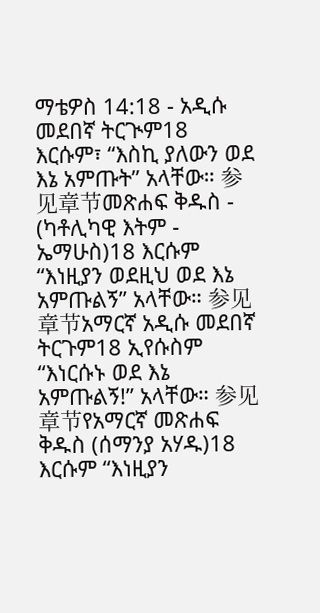ማቴዎስ 14:18 - አዲሱ መደበኛ ትርጒም18 እርሱም፣ “እስኪ ያለውን ወደ እኔ አምጡት” አላቸው። 参见章节መጽሐፍ ቅዱስ - (ካቶሊካዊ እትም - ኤማሁስ)18 እርሱም “እነዚያን ወደዚህ ወደ እኔ አምጡልኝ” አላቸው። 参见章节አማርኛ አዲሱ መደበኛ ትርጉም18 ኢየሱስም “እነርሱኑ ወደ እኔ አምጡልኝ!” አላቸው። 参见章节የአማርኛ መጽሐፍ ቅዱስ (ሰማንያ አሃዱ)18 እርሱም “እነዚያን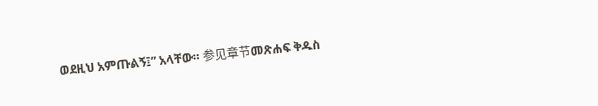ወደዚህ አምጡልኝ፤” አላቸው። 参见章节መጽሐፍ ቅዱስ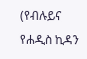(የብሉይና የሐዲስ ኪዳን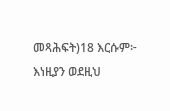መጻሕፍት)18 እርሱም፦ እነዚያን ወደዚህ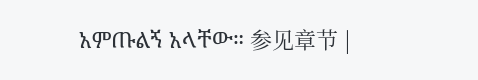አምጡልኝ አላቸው። 参见章节 |